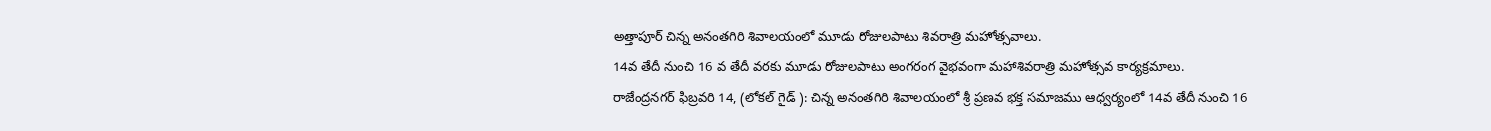అత్తాపూర్ చిన్న అనంతగిరి శివాలయంలో మూడు రోజులపాటు శివరాత్రి మహోత్సవాలు.
14వ తేదీ నుంచి 16 వ తేదీ వరకు మూడు రోజులపాటు అంగరంగ వైభవంగా మహాశివరాత్రి మహోత్సవ కార్యక్రమాలు.
రాజేంద్రనగర్ ఫిబ్రవరి 14, (లోకల్ గైడ్ ): చిన్న అనంతగిరి శివాలయంలో శ్రీ ప్రణవ భక్త సమాజము ఆధ్వర్యంలో 14వ తేదీ నుంచి 16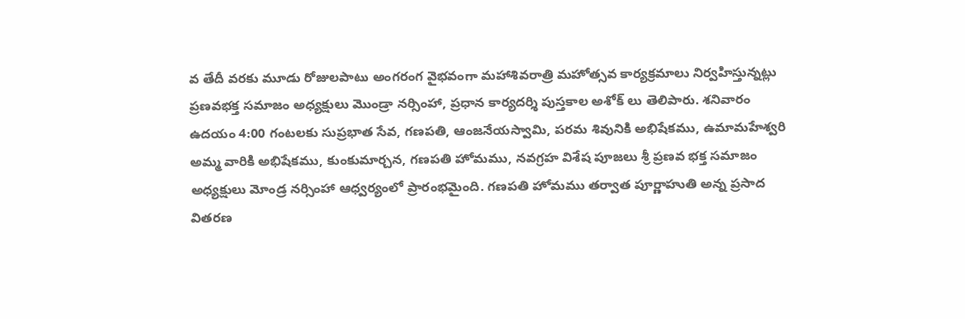వ తేదీ వరకు మూడు రోజులపాటు అంగరంగ వైభవంగా మహాశివరాత్రి మహోత్సవ కార్యక్రమాలు నిర్వహిస్తున్నట్లు ప్రణవభక్త సమాజం అధ్యక్షులు మొండ్రా నర్సింహా, ప్రధాన కార్యదర్శి పుస్తకాల అశోక్ లు తెలిపారు. శనివారం ఉదయం 4:00 గంటలకు సుప్రభాత సేవ, గణపతి, ఆంజనేయస్వామి, పరమ శివునికి అభిషేకము, ఉమామహేశ్వరి అమ్మ వారికి అభిషేకము, కుంకుమార్చన, గణపతి హోమము, నవగ్రహ విశేష పూజలు శ్రీ ప్రణవ భక్త సమాజం అధ్యక్షులు మోండ్ర నర్సింహా ఆధ్వర్యంలో ప్రారంభమైంది. గణపతి హోమము తర్వాత పూర్ణాహుతి అన్న ప్రసాద వితరణ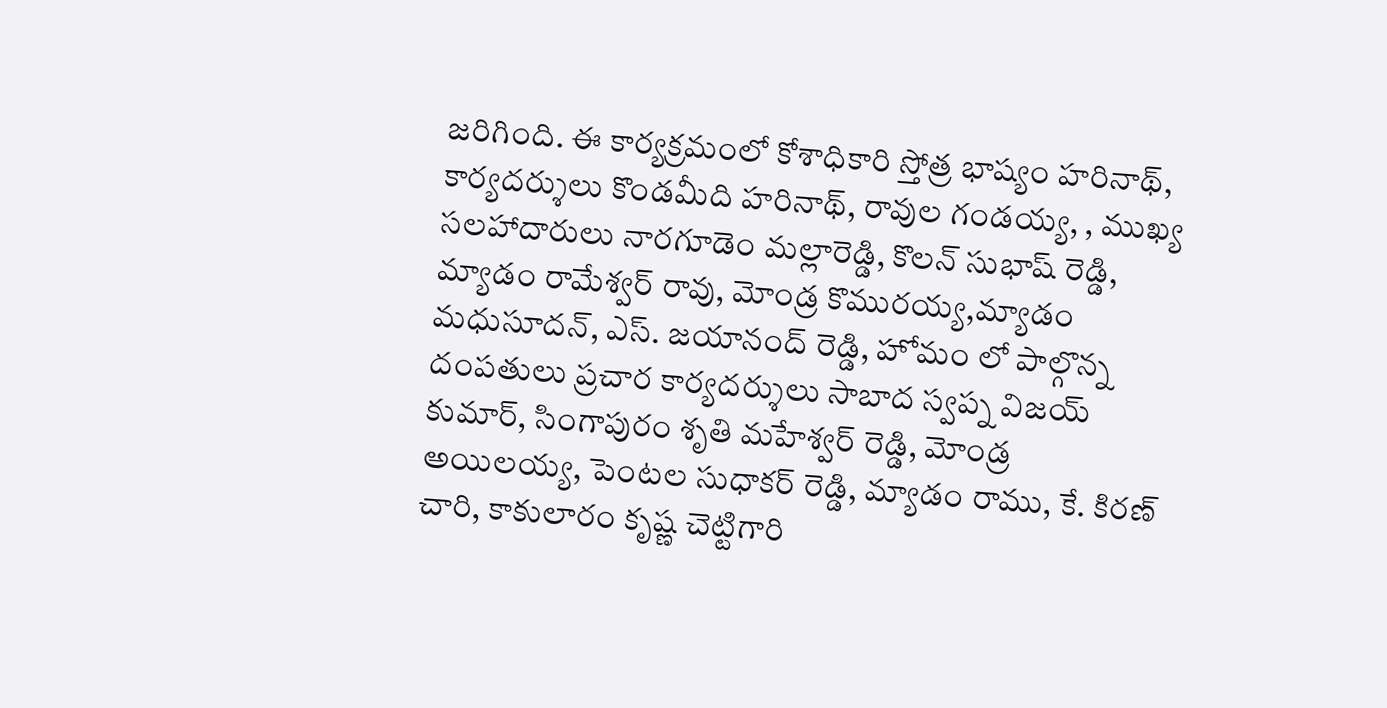జరిగింది. ఈ కార్యక్రమంలో కోశాధికారి స్తోత్ర భాష్యం హరినాథ్, కార్యదర్శులు కొండమీది హరినాథ్, రావుల గండయ్య, , ముఖ్య సలహాదారులు నారగూడెం మల్లారెడ్డి, కొలన్ సుభాష్ రెడ్డి, మ్యాడం రామేశ్వర్ రావు, మోండ్ర కొమురయ్య,మ్యాడం మధుసూదన్, ఎస్. జయానంద్ రెడ్డి, హోమం లో పాల్గొన్న దంపతులు ప్రచార కార్యదర్శులు సాబాద స్వప్న విజయ్ కుమార్, సింగాపురం శృతి మహేశ్వర్ రెడ్డి, మోండ్ర అయిలయ్య, పెంటల సుధాకర్ రెడ్డి, మ్యాడం రాము, కే. కిరణ్ చారి, కాకులారం కృష్ణ చెట్టిగారి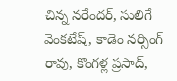చిన్న నరేందర్, సులిగే వెంకటేష్, కాడెం నర్సింగ్ రావు, కొంగళ్ల ప్రసాద్,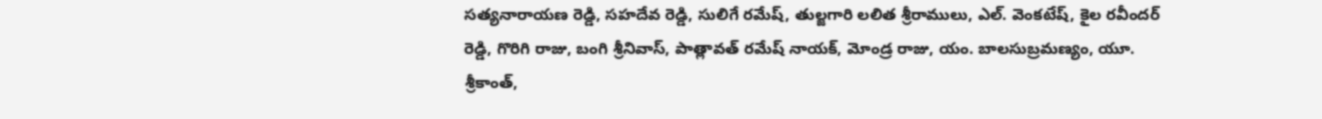సత్యనారాయణ రెడ్డి, సహదేవ రెడ్డి, సులిగే రమేష్, తుల్జగారి లలిత శ్రీరాములు, ఎల్. వెంకటేష్, కైల రవీందర్ రెడ్డి, గొరిగి రాజు, బంగి శ్రీనివాస్, పాత్లావత్ రమేష్ నాయక్, మోండ్ర రాజు, యం. బాలసుబ్రమణ్యం, యూ. శ్రీకాంత్,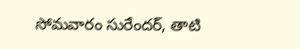సోమవారం సురేందర్, తాటి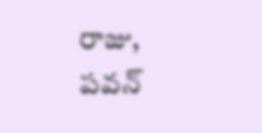రాజు, పవన్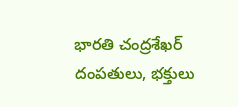భారతి చంద్రశేఖర్ దంపతులు, భక్తులు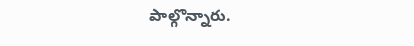పాల్గొన్నారు.